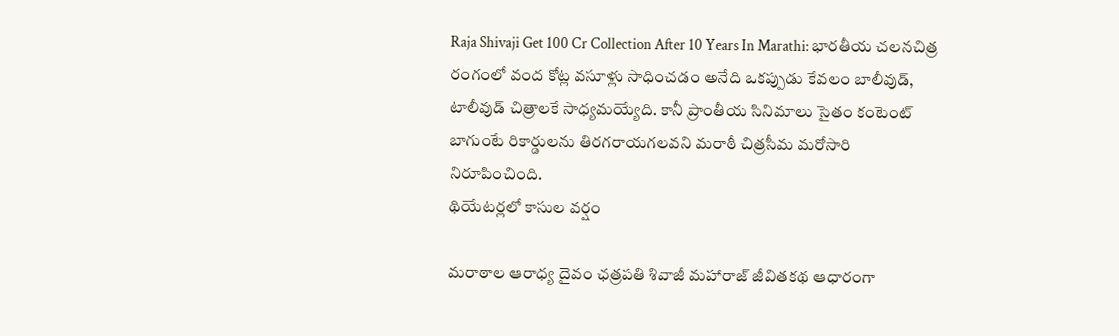Raja Shivaji Get 100 Cr Collection After 10 Years In Marathi: భారతీయ చలనచిత్ర రంగంలో వంద కోట్ల వసూళ్లు సాధించడం అనేది ఒకప్పుడు కేవలం బాలీవుడ్, టాలీవుడ్ చిత్రాలకే సాధ్యమయ్యేది. కానీ ప్రాంతీయ సినిమాలు సైతం కంటెంట్ బాగుంటే రికార్డులను తిరగరాయగలవని మరాఠీ చిత్రసీమ మరోసారి నిరూపించింది.
థియేటర్లలో కాసుల వర్షం

మరాఠాల ఆరాధ్య దైవం ఛత్రపతి శివాజీ మహారాజ్ జీవితకథ ఆధారంగా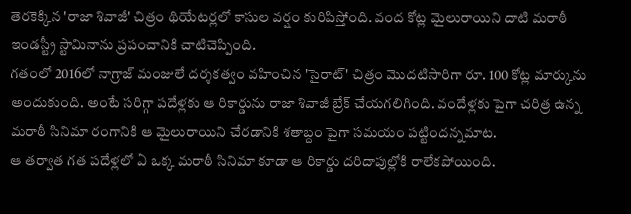తెరకెక్కిన 'రాజా శివాజీ' చిత్రం థియేటర్లలో కాసుల వర్షం కురిపిస్తోంది. వంద కోట్ల మైలురాయిని దాటి మరాఠీ ఇండస్ట్రీ స్టామినాను ప్రపంచానికి చాటిచెప్పింది.
గతంలో 2016లో నాగ్రాజ్ మంజులే దర్శకత్వం వహించిన 'సైరాట్' చిత్రం మొదటిసారిగా రూ. 100 కోట్ల మార్కును అందుకుంది. అంటే సరిగ్గా పదేళ్లకు ఆ రికార్డును రాజా శివాజీ బ్రేక్ చేయగలిగింది. వందేళ్లకు పైగా చరిత్ర ఉన్న మరాఠీ సినిమా రంగానికి ఆ మైలురాయిని చేరడానికి శతాబ్దం పైగా సమయం పట్టిందన్నమాట.
ఆ తర్వాత గత పదేళ్లలో ఏ ఒక్క మరాఠీ సినిమా కూడా ఆ రికార్డు దరిదాపుల్లోకి రాలేకపోయింది.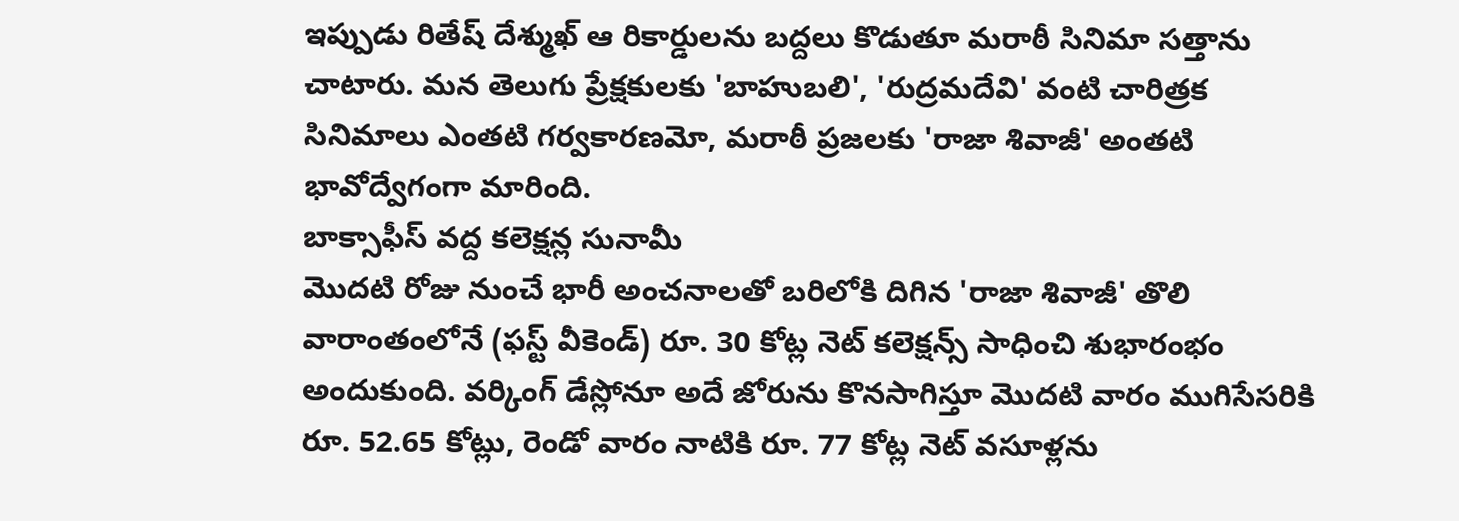ఇప్పుడు రితేష్ దేశ్ముఖ్ ఆ రికార్డులను బద్దలు కొడుతూ మరాఠీ సినిమా సత్తాను చాటారు. మన తెలుగు ప్రేక్షకులకు 'బాహుబలి', 'రుద్రమదేవి' వంటి చారిత్రక సినిమాలు ఎంతటి గర్వకారణమో, మరాఠీ ప్రజలకు 'రాజా శివాజీ' అంతటి భావోద్వేగంగా మారింది.
బాక్సాఫీస్ వద్ద కలెక్షన్ల సునామీ
మొదటి రోజు నుంచే భారీ అంచనాలతో బరిలోకి దిగిన 'రాజా శివాజీ' తొలి వారాంతంలోనే (ఫస్ట్ వీకెండ్) రూ. 30 కోట్ల నెట్ కలెక్షన్స్ సాధించి శుభారంభం అందుకుంది. వర్కింగ్ డేస్లోనూ అదే జోరును కొనసాగిస్తూ మొదటి వారం ముగిసేసరికి రూ. 52.65 కోట్లు, రెండో వారం నాటికి రూ. 77 కోట్ల నెట్ వసూళ్లను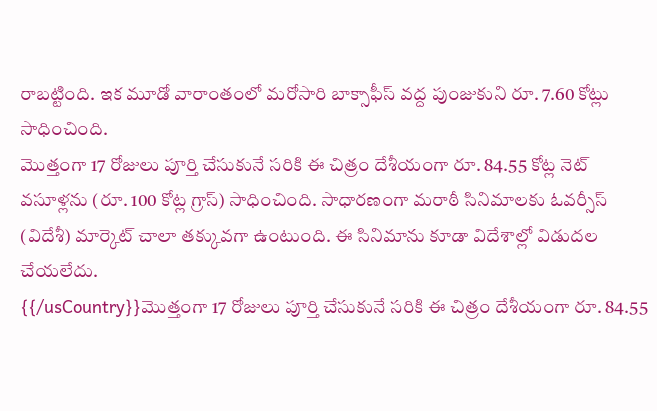రాబట్టింది. ఇక మూడో వారాంతంలో మరోసారి బాక్సాఫీస్ వద్ద పుంజుకుని రూ. 7.60 కోట్లు సాధించింది.
మొత్తంగా 17 రోజులు పూర్తి చేసుకునే సరికి ఈ చిత్రం దేశీయంగా రూ. 84.55 కోట్ల నెట్ వసూళ్లను (రూ. 100 కోట్ల గ్రాస్) సాధించింది. సాధారణంగా మరాఠీ సినిమాలకు ఓవర్సీస్ (విదేశీ) మార్కెట్ చాలా తక్కువగా ఉంటుంది. ఈ సినిమాను కూడా విదేశాల్లో విడుదల చేయలేదు.
{{/usCountry}}మొత్తంగా 17 రోజులు పూర్తి చేసుకునే సరికి ఈ చిత్రం దేశీయంగా రూ. 84.55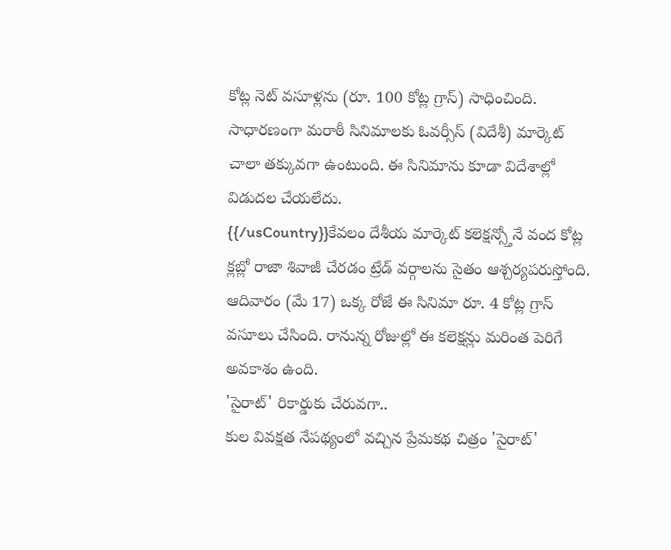కోట్ల నెట్ వసూళ్లను (రూ. 100 కోట్ల గ్రాస్) సాధించింది. సాధారణంగా మరాఠీ సినిమాలకు ఓవర్సీస్ (విదేశీ) మార్కెట్ చాలా తక్కువగా ఉంటుంది. ఈ సినిమాను కూడా విదేశాల్లో విడుదల చేయలేదు.
{{/usCountry}}కేవలం దేశీయ మార్కెట్ కలెక్షన్స్తోనే వంద కోట్ల క్లబ్లో రాజా శివాజీ చేరడం ట్రేడ్ వర్గాలను సైతం ఆశ్చర్యపరుస్తోంది. ఆదివారం (మే 17) ఒక్క రోజే ఈ సినిమా రూ. 4 కోట్ల గ్రాస్ వసూలు చేసింది. రానున్న రోజుల్లో ఈ కలెక్షన్లు మరింత పెరిగే అవకాశం ఉంది.
'సైరాట్' రికార్డుకు చేరువగా..
కుల వివక్షత నేపథ్యంలో వచ్చిన ప్రేమకథ చిత్రం 'సైరాట్'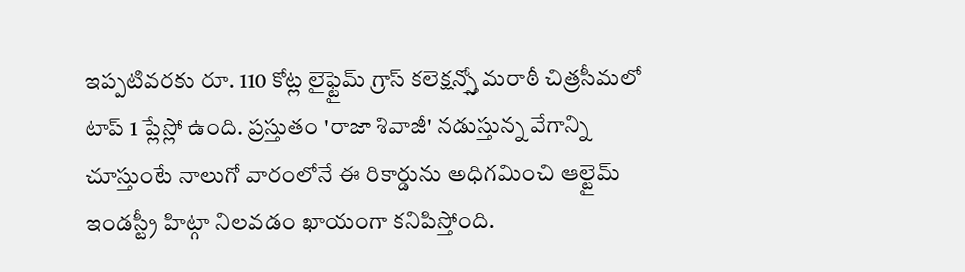ఇప్పటివరకు రూ. 110 కోట్ల లైఫ్టైమ్ గ్రాస్ కలెక్షన్స్తో మరాఠీ చిత్రసీమలో టాప్ 1 ప్లేస్లో ఉంది. ప్రస్తుతం 'రాజా శివాజీ' నడుస్తున్న వేగాన్ని చూస్తుంటే నాలుగో వారంలోనే ఈ రికార్డును అధిగమించి ఆల్టైమ్ ఇండస్ట్రీ హిట్గా నిలవడం ఖాయంగా కనిపిస్తోంది.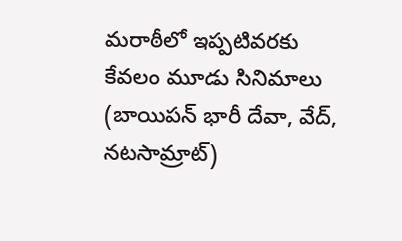మరాఠీలో ఇప్పటివరకు కేవలం మూడు సినిమాలు (బాయిపన్ భారీ దేవా, వేద్, నటసామ్రాట్)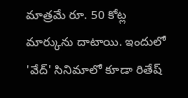మాత్రమే రూ. 50 కోట్ల మార్కును దాటాయి. ఇందులో 'వేద్' సినిమాలో కూడా రితేష్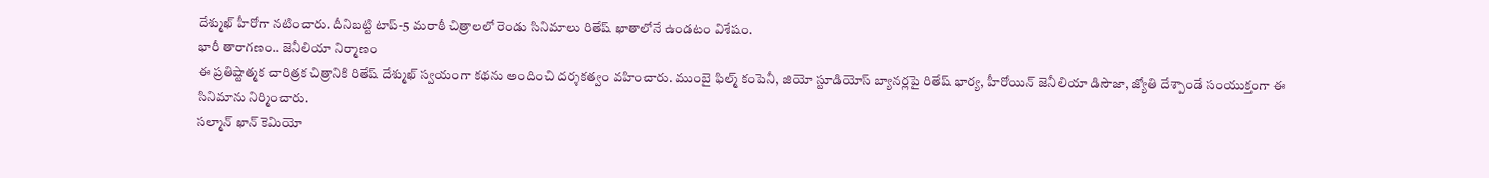దేశ్ముఖ్ హీరోగా నటించారు. దీనిబట్టి టాప్-5 మరాఠీ చిత్రాలలో రెండు సినిమాలు రితేష్ ఖాతాలోనే ఉండటం విశేషం.
భారీ తారాగణం.. జెనీలియా నిర్మాణం
ఈ ప్రతిష్టాత్మక చారిత్రక చిత్రానికి రితేష్ దేశ్ముఖ్ స్వయంగా కథను అందించి దర్శకత్వం వహించారు. ముంబై ఫిల్మ్ కంపెనీ, జియో స్టూడియోస్ బ్యానర్లపై రితేష్ భార్య, హీరోయిన్ జెనీలియా డిసౌజా, జ్యోతి దేశ్పాండే సంయుక్తంగా ఈ సినిమాను నిర్మించారు.
సల్మాన్ ఖాన్ కెమియో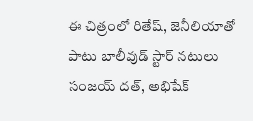ఈ చిత్రంలో రితేష్, జెనీలియాతో పాటు బాలీవుడ్ స్టార్ నటులు సంజయ్ దత్, అభిషేక్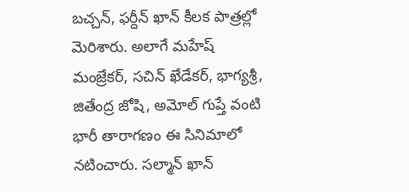బచ్చన్, ఫర్దీన్ ఖాన్ కీలక పాత్రల్లో మెరిశారు. అలాగే మహేష్ మంజ్రేకర్, సచిన్ ఖేడేకర్, భాగ్యశ్రీ, జితేంద్ర జోషి, అమోల్ గుప్తే వంటి భారీ తారాగణం ఈ సినిమాలో నటించారు. సల్మాన్ ఖాన్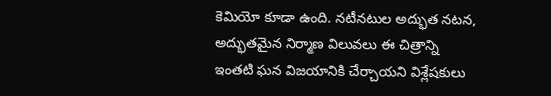కెమియో కూడా ఉంది. నటీనటుల అద్భుత నటన, అద్భుతమైన నిర్మాణ విలువలు ఈ చిత్రాన్ని ఇంతటి ఘన విజయానికి చేర్చాయని విశ్లేషకులు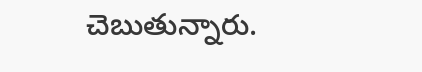చెబుతున్నారు.